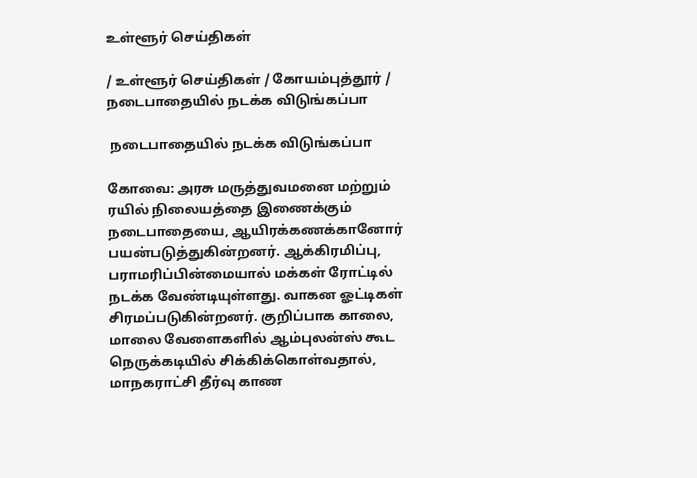உள்ளூர் செய்திகள்

/ உள்ளூர் செய்திகள் / கோயம்புத்தூர் /  நடைபாதையில் நடக்க விடுங்கப்பா

 நடைபாதையில் நடக்க விடுங்கப்பா

கோவை: அரசு மருத்துவமனை மற்றும் ரயில் நிலையத்தை இணைக்கும் நடைபாதையை, ஆயிரக்கணக்கானோர் பயன்படுத்துகின்றனர். ஆக்கிரமிப்பு, பராமரிப்பின்மையால் மக்கள் ரோட்டில் நடக்க வேண்டியுள்ளது. வாகன ஓட்டிகள் சிரமப்படுகின்றனர். குறிப்பாக காலை, மாலை வேளைகளில் ஆம்புலன்ஸ் கூட நெருக்கடியில் சிக்கிக்கொள்வதால், மாநகராட்சி தீர்வு காண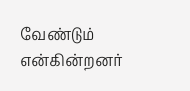வேண்டும் என்கின்றனர்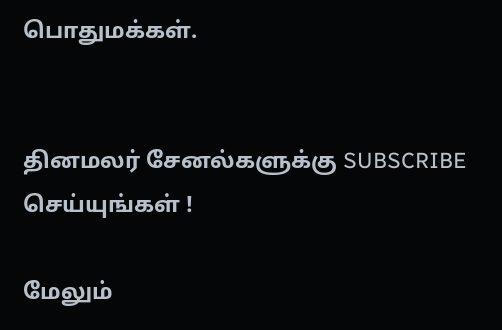பொதுமக்கள்.


தினமலர் சேனல்களுக்கு SUBSCRIBE செய்யுங்கள் !

மேலும்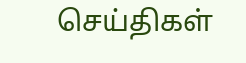செய்திகள்